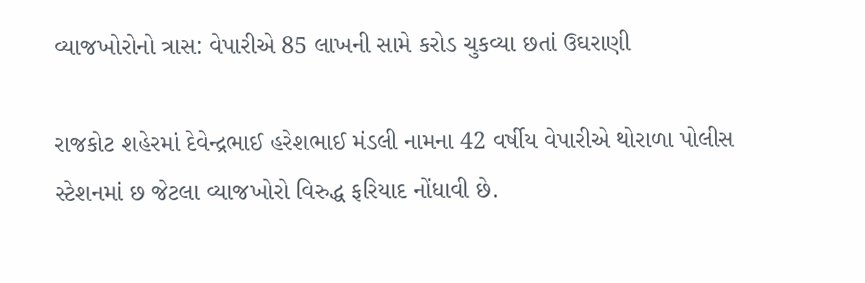વ્યાજખોરોનો ત્રાસ: વેપારીએ 85 લાખની સામે કરોડ ચુકવ્યા છતાં ઉઘરાણી

રાજકોટ શહેરમાં દેવેન્દ્રભાઈ હરેશભાઈ મંડલી નામના 42 વર્ષીય વેપારીએ થોરાળા પોલીસ સ્ટેશનમાં છ જેટલા વ્યાજખોરો વિરુદ્ધ ફરિયાદ નોંધાવી છે.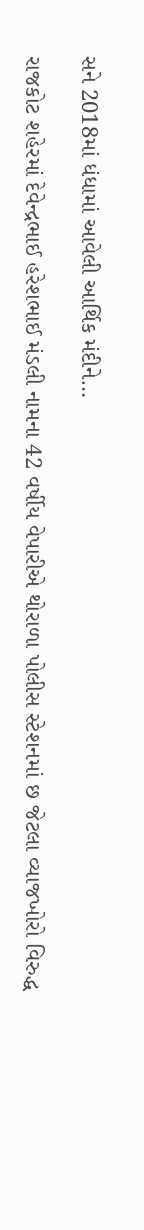સને 2018માં ધંધામાં આવેલી આર્થિક મંદીને…

રાજકોટ શહેરમાં દેવેન્દ્રભાઈ હરેશભાઈ મંડલી નામના 42 વર્ષીય વેપારીએ થોરાળા પોલીસ સ્ટેશનમાં છ જેટલા વ્યાજખોરો વિરુદ્ધ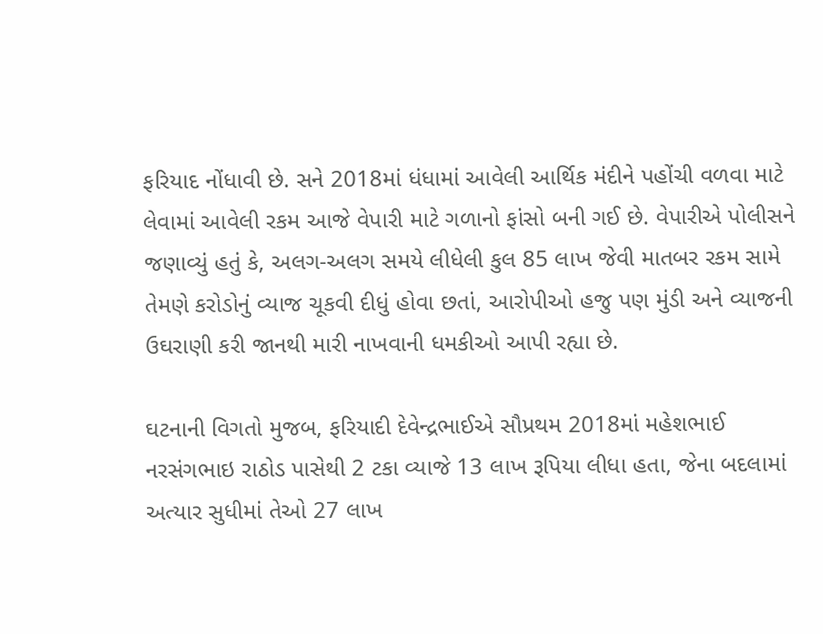ફરિયાદ નોંધાવી છે. સને 2018માં ધંધામાં આવેલી આર્થિક મંદીને પહોંચી વળવા માટે લેવામાં આવેલી રકમ આજે વેપારી માટે ગળાનો ફાંસો બની ગઈ છે. વેપારીએ પોલીસને જણાવ્યું હતું કે, અલગ-અલગ સમયે લીધેલી કુલ 85 લાખ જેવી માતબર રકમ સામે તેમણે કરોડોનું વ્યાજ ચૂકવી દીધું હોવા છતાં, આરોપીઓ હજુ પણ મુંડી અને વ્યાજની ઉઘરાણી કરી જાનથી મારી નાખવાની ધમકીઓ આપી રહ્યા છે.

ઘટનાની વિગતો મુજબ, ફરિયાદી દેવેન્દ્રભાઈએ સૌપ્રથમ 2018માં મહેશભાઈ નરસંગભાઇ રાઠોડ પાસેથી 2 ટકા વ્યાજે 13 લાખ રૂપિયા લીધા હતા, જેના બદલામાં અત્યાર સુધીમાં તેઓ 27 લાખ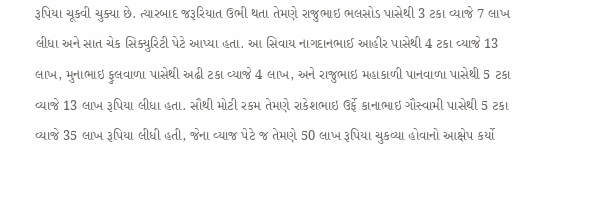રૂપિયા ચૂકવી ચુક્યા છે. ત્યારબાદ જરૂરિયાત ઉભી થતા તેમણે રાજુભાઇ ભલસોડ પાસેથી 3 ટકા વ્યાજે 7 લાખ લીધા અને સાત ચેક સિક્યુરિટી પેટે આપ્યા હતા. આ સિવાય નાગદાનભાઈ આહીર પાસેથી 4 ટકા વ્યાજે 13 લાખ, મુનાભાઇ ફુલવાળા પાસેથી અઢી ટકા વ્યાજે 4 લાખ, અને રાજુભાઇ મહાકાળી પાનવાળા પાસેથી 5 ટકા વ્યાજે 13 લાખ રૂપિયા લીધા હતા. સૌથી મોટી રકમ તેમણે રાકેશભાઇ ઉર્ફે કાનાભાઇ ગૌસ્વામી પાસેથી 5 ટકા વ્યાજે 35 લાખ રૂપિયા લીધી હતી, જેના વ્યાજ પેટે જ તેમણે 50 લાખ રૂપિયા ચુકવ્યા હોવાનો આક્ષેપ કર્યો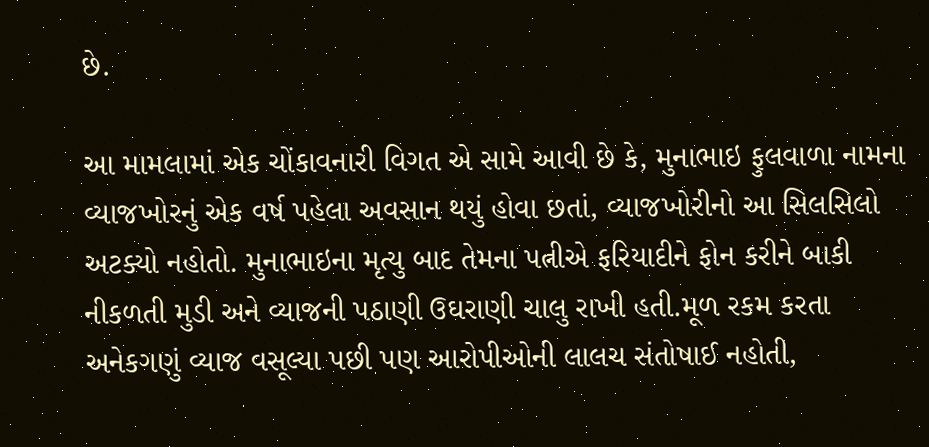છે.

આ મામલામાં એક ચોંકાવનારી વિગત એ સામે આવી છે કે, મુનાભાઇ ફુલવાળા નામના વ્યાજખોરનું એક વર્ષ પહેલા અવસાન થયું હોવા છતાં, વ્યાજખોરીનો આ સિલસિલો અટક્યો નહોતો. મુનાભાઇના મૃત્યુ બાદ તેમના પત્નીએ ફરિયાદીને ફોન કરીને બાકી નીકળતી મુડી અને વ્યાજની પઠાણી ઉઘરાણી ચાલુ રાખી હતી.મૂળ રકમ કરતા અનેકગણું વ્યાજ વસૂલ્યા પછી પણ આરોપીઓની લાલચ સંતોષાઈ નહોતી,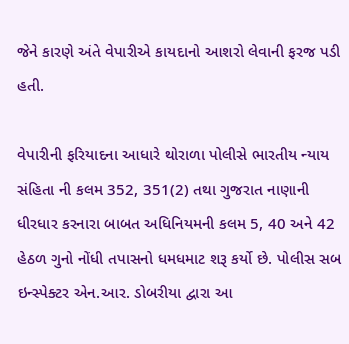જેને કારણે અંતે વેપારીએ કાયદાનો આશરો લેવાની ફરજ પડી હતી.

વેપારીની ફરિયાદના આધારે થોરાળા પોલીસે ભારતીય ન્યાય સંહિતા ની કલમ 352, 351(2) તથા ગુજરાત નાણાની ધીરધાર કરનારા બાબત અધિનિયમની કલમ 5, 40 અને 42 હેઠળ ગુનો નોંધી તપાસનો ધમધમાટ શરૂ કર્યો છે. પોલીસ સબ ઇન્સ્પેક્ટર એન.આર. ડોબરીયા દ્વારા આ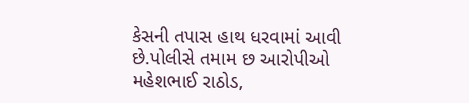કેસની તપાસ હાથ ધરવામાં આવી છે.પોલીસે તમામ છ આરોપીઓ મહેશભાઈ રાઠોડ,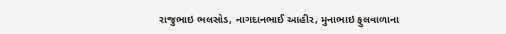રાજુભાઇ ભલસોડ, નાગદાનભાઈ આહીર, મુનાભાઇ ફુલવાળાના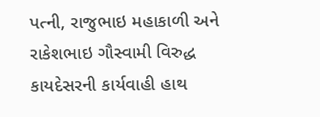પત્ની, રાજુભાઇ મહાકાળી અને રાકેશભાઇ ગૌસ્વામી વિરુદ્ધ કાયદેસરની કાર્યવાહી હાથ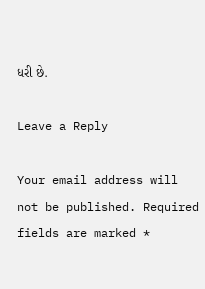ધરી છે.

Leave a Reply

Your email address will not be published. Required fields are marked *